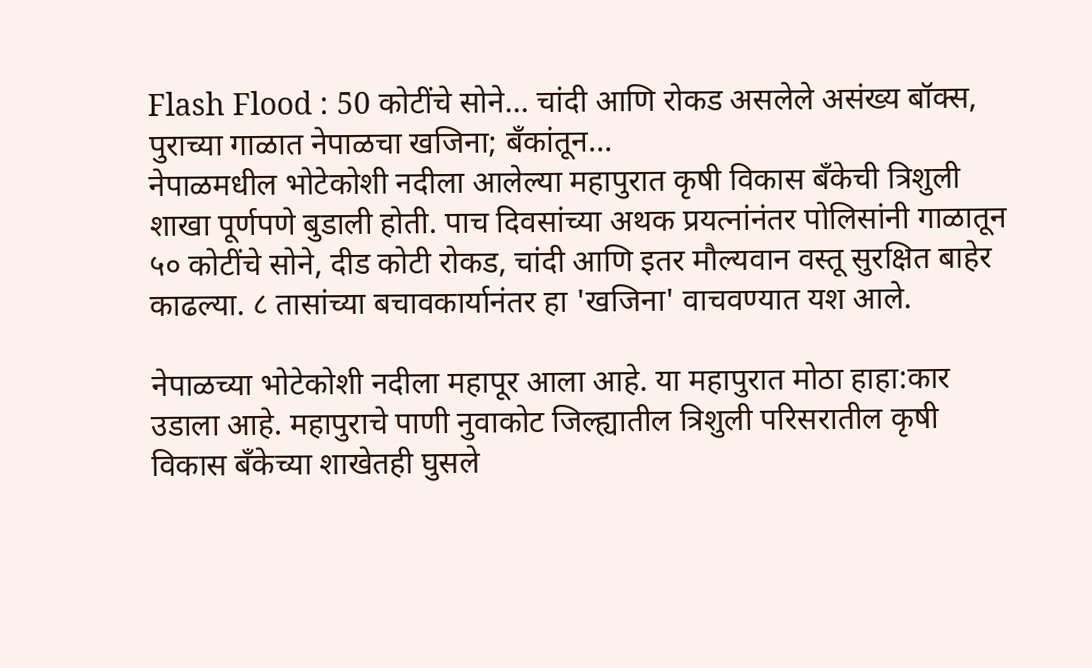Flash Flood : 50 कोटींचे सोने… चांदी आणि रोकड असलेले असंख्य बॉक्स, पुराच्या गाळात नेपाळचा खजिना; बँकांतून…
नेपाळमधील भोटेकोशी नदीला आलेल्या महापुरात कृषी विकास बँकेची त्रिशुली शाखा पूर्णपणे बुडाली होती. पाच दिवसांच्या अथक प्रयत्नांनंतर पोलिसांनी गाळातून ५० कोटींचे सोने, दीड कोटी रोकड, चांदी आणि इतर मौल्यवान वस्तू सुरक्षित बाहेर काढल्या. ८ तासांच्या बचावकार्यानंतर हा 'खजिना' वाचवण्यात यश आले.

नेपाळच्या भोटेकोशी नदीला महापूर आला आहे. या महापुरात मोठा हाहा:कार उडाला आहे. महापुराचे पाणी नुवाकोट जिल्ह्यातील त्रिशुली परिसरातील कृषी विकास बँकेच्या शाखेतही घुसले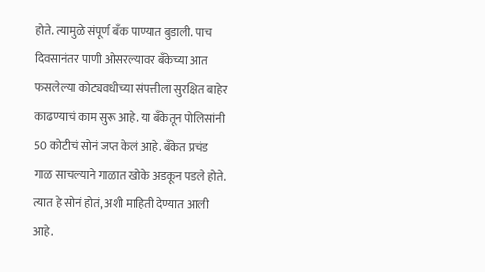होते. त्यामुळे संपूर्ण बँक पाण्यात बुडाली. पाच दिवसानंतर पाणी ओसरल्यावर बँकेच्या आत फसलेल्या कोट्यवधीच्या संपत्तीला सुरक्षित बाहेर काढण्याचं काम सुरू आहे. या बँकेतून पोलिसांनी 50 कोटीचं सोनं जप्त केलं आहे. बँकेत प्रचंड गाळ साचल्याने गाळात खोके अडकून पडले होते. त्यात हे सोनं होतं, अशी माहिती देण्यात आली आहे.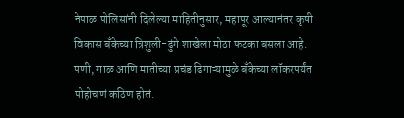नेपाळ पोलिसांनी दिलेल्या माहितीनुसार, महापूर आल्यानंतर कृषी विकास बँकेच्या त्रिशुली-ढुंगे शाखेला मोठा फटका बसला आहे. पणी, गाळ आणि मातीच्या प्रचंड ढिगाऱ्यामुळे बँकेच्या लॉकरपर्यंत पोहोचणं कठिण होतं.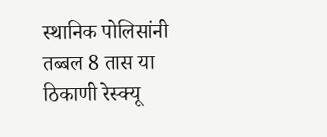स्थानिक पोलिसांनी तब्बल 8 तास या ठिकाणी रेस्क्यू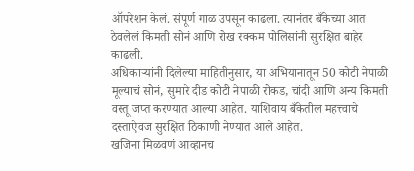ऑपरेशन केलं. संपूर्ण गाळ उपसून काढला. त्यानंतर बँकेच्या आत ठेवलेलं किमती सोनं आणि रोख रक्कम पोलिसांनी सुरक्षित बाहेर काढली.
अधिकाऱ्यांनी दिलेल्या माहितीनुसार, या अभियानातून 50 कोटी नेपाळी मूल्याचं सोनं, सुमारे दीड कोटी नेपाळी रोकड, चांदी आणि अन्य किमती वस्तू जप्त करण्यात आल्या आहेत. याशिवाय बँकेतील महत्त्वाचे दस्ताऐवज सुरक्षित ठिकाणी नेण्यात आले आहेत.
खजिना मिळवणं आव्हानच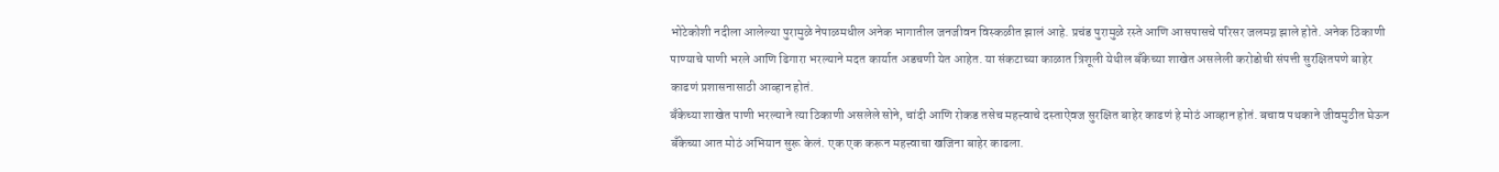भोटेकोशी नदीला आलेल्या पुरामुळे नेपाळमधील अनेक भागातील जनजीवन विस्कळीत झालं आहे. प्रचंड पुरामुळे रस्ते आणि आसपासचे परिसर जलमग्न झाले होते. अनेक ठिकाणी पाण्याचे पाणी भरले आणि ढिगारा भरल्याने मदत कार्यात अडचणी येत आहेत. या संकटाच्या काळात त्रिशूली येथील बँकेच्या शाखेत असलेली करोडोची संपत्ती सुरक्षितपणे बाहेर काढणं प्रशासनासाठी आव्हान होतं.
बँकेच्या शाखेत पाणी भरल्याने त्या ठिकाणी असलेले सोने, चांदी आणि रोकड तसेच महत्त्वाचे दस्ताऐवज सुरक्षित बाहेर काढणं हे मोठं आव्हान होतं. बचाव पथकाने जीवमुठीत घेऊन बँकेच्या आत मोठं अभियान सुरू केलं. एक एक करून महत्त्वाचा खजिना बाहेर काढला.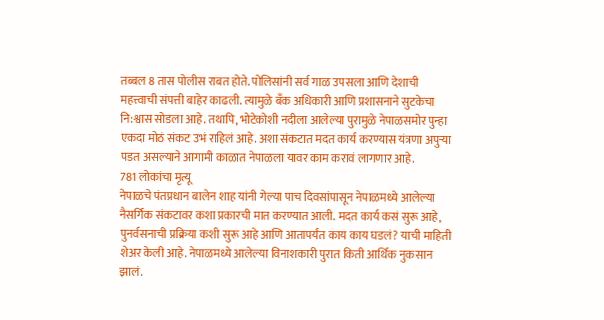तब्बल 8 तास पोलीस राबत होते. पोलिसांनी सर्व गाळ उपसला आणि देशाची महत्त्वाची संपत्ती बाहेर काढली. त्यामुळे बँक अधिकारी आणि प्रशासनाने सुटकेचा नि:श्वास सोडला आहे. तथापि, भोटेकोशी नदीला आलेल्या पुरामुळे नेपाळसमोर पुन्हा एकदा मोठं संकट उभं राहिलं आहे. अशा संकटात मदत कार्य करण्यास यंत्रणा अपुऱ्या पडत असल्याने आगामी काळात नेपाळला यावर काम करावं लागणार आहे.
781 लोकांचा मृत्यू
नेपाळचे पंतप्रधान बालेन शाह यांनी गेल्या पाच दिवसांपासून नेपाळमध्ये आलेल्या नैसर्गिक संकटावर कशा प्रकारची मात करण्यात आली. मदत कार्य कसं सुरू आहे, पुनर्वसनाची प्रक्रिया कशी सुरू आहे आणि आतापर्यंत काय काय घडलं? याची माहिती शेअर केली आहे. नेपाळमध्ये आलेल्या विनाशकारी पुरात किती आर्थिक नुकसान झालं.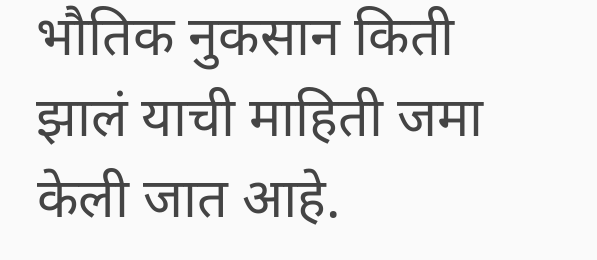भौतिक नुकसान किती झालं याची माहिती जमा केली जात आहे.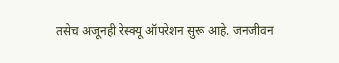तसेच अजूनही रेस्क्यू ऑपरेशन सुरू आहे. जनजीवन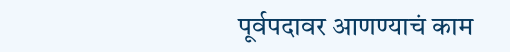पूर्वपदावर आणण्याचं काम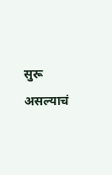सुरू असल्याचं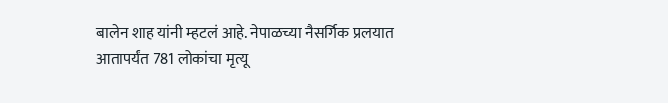बालेन शाह यांनी म्हटलं आहे. नेपाळच्या नैसर्गिक प्रलयात आतापर्यंत 781 लोकांचा मृत्यू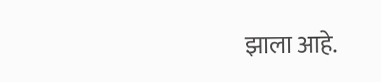झाला आहे.